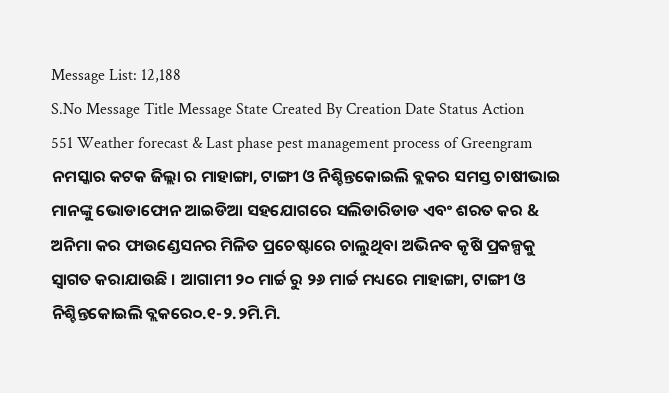Message List: 12,188
S.No Message Title Message State Created By Creation Date Status Action
551 Weather forecast & Last phase pest management process of Greengram ନମସ୍କାର କଟକ ଜିଲ୍ଲା ର ମାହାଙ୍ଗା, ଟାଙ୍ଗୀ ଓ ନିଶ୍ଚିନ୍ତକୋଇଲି ବ୍ଲକର ସମସ୍ତ ଚାଷୀଭାଇ ମାନଙ୍କୁ ଭୋଡାଫୋନ ଆଇଡିଆ ସହଯୋଗରେ ସଲିଡାରିଡାଡ ଏବଂ ଶରତ କର & ଅନିମା କର ଫାଉଣ୍ଡେସନର ମିଳିତ ପ୍ରଚେଷ୍ଟାରେ ଚାଲୁଥିବା ଅଭିନବ କୃଷି ପ୍ରକଳ୍ପକୁ ସ୍ଵାଗତ କରାଯାଉଛି । ଆଗାମୀ ୨୦ ମାର୍ଚ୍ଚ ରୁ ୨୬ ମାର୍ଚ୍ଚ ମଧ୍ୟରେ ମାହାଙ୍ଗା, ଟାଙ୍ଗୀ ଓ ନିଶ୍ଚିନ୍ତକୋଇଲି ବ୍ଲକରେ୦.୧-୨.୨ମି.ମି.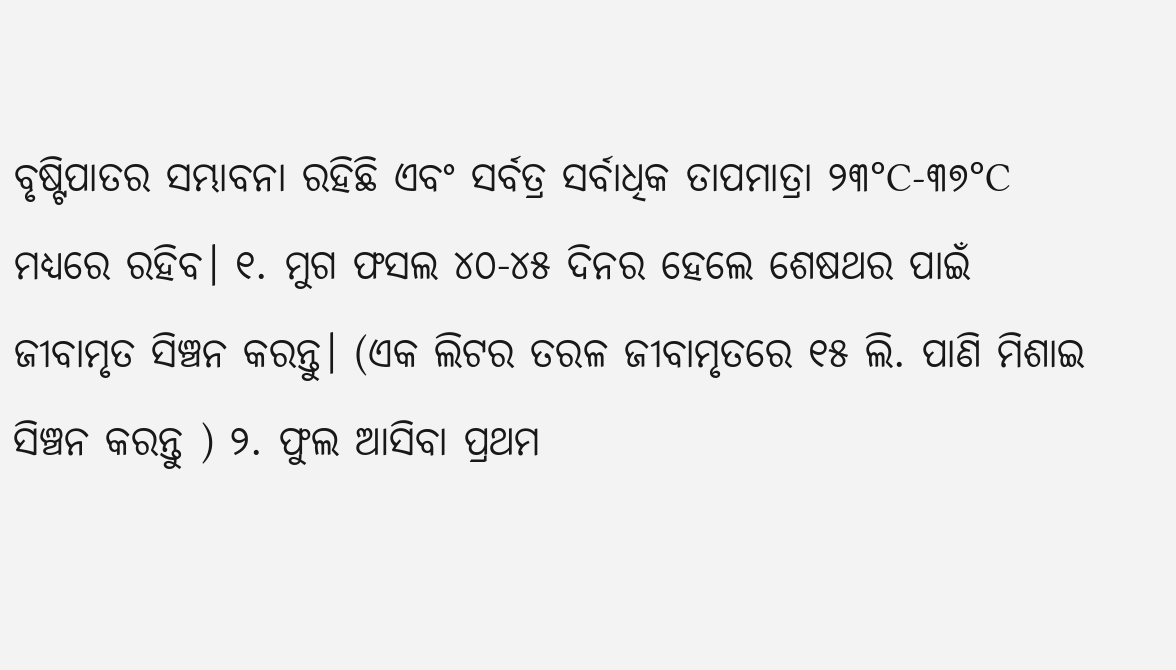ବୃଷ୍ଟିପାତର ସମ୍ଭାବନା ରହିଛି ଏବଂ ସର୍ବତ୍ର ସର୍ବାଧିକ ତାପମାତ୍ରା ୨୩°C-୩୭°C ମଧ୍ୟରେ ରହିବ। ୧. ମୁଗ ଫସଲ ୪୦-୪୫ ଦିନର ହେଲେ ଶେଷଥର ପାଇଁ ଜୀବାମୃତ ସିଞ୍ଚନ କରନ୍ତୁ। (ଏକ ଲିଟର ତରଳ ଜୀବାମୃତରେ ୧୫ ଲି. ପାଣି ମିଶାଇ ସିଞ୍ଚନ କରନ୍ତୁ ) ୨. ଫୁଲ ଆସିବା ପ୍ରଥମ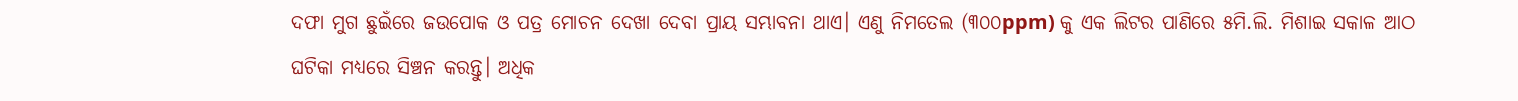ଦଫା ମୁଗ ଛୁଇଁରେ ଜଉପୋକ ଓ ପତ୍ର ମୋଚନ ଦେଖା ଦେବା ପ୍ରାୟ ସମ୍ଭାବନା ଥାଏ। ଏଣୁ ନିମତେଲ (୩୦୦ppm) କୁ ଏକ ଲିଟର ପାଣିରେ ୫ମି.ଲି. ମିଶାଇ ସକାଳ ଆଠ ଘଟିକା ମଧ୍ୟରେ ସିଞ୍ଚନ କରନ୍ତୁ। ଅଧିକ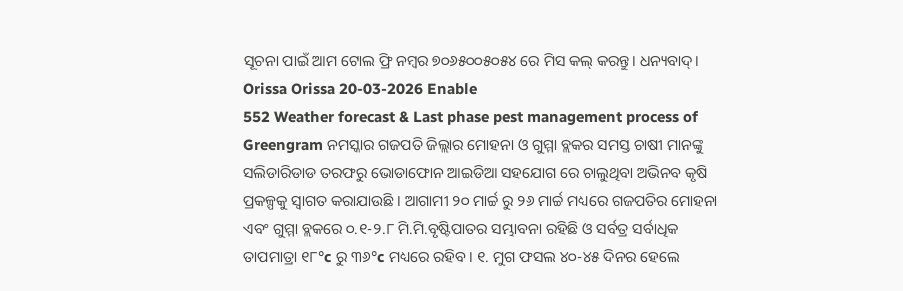ସୂଚନା ପାଇଁ ଆମ ଟୋଲ ଫ୍ରି ନମ୍ବର ୭୦୬୫୦୦୫୦୫୪ ରେ ମିସ କଲ୍ କରନ୍ତୁ। ଧନ୍ୟବାଦ୍। Orissa Orissa 20-03-2026 Enable
552 Weather forecast & Last phase pest management process of Greengram ନମସ୍କାର ଗଜପତି ଜିଲ୍ଲାର ମୋହନା ଓ ଗୁମ୍ମା ବ୍ଲକର ସମସ୍ତ ଚାଷୀ ମାନଙ୍କୁ ସଲିଡାରିଡାଡ ତରଫରୁ ଭୋଡାଫୋନ ଆଇଡିଆ ସହଯୋଗ ରେ ଚାଲୁଥିବା ଅଭିନବ କୃଷି ପ୍ରକଳ୍ପକୁ ସ୍ଵାଗତ କରାଯାଉଛି । ଆଗାମୀ ୨୦ ମାର୍ଚ୍ଚ ରୁ ୨୬ ମାର୍ଚ୍ଚ ମଧ୍ୟରେ ଗଜପତିର ମୋହନା ଏବଂ ଗୁମ୍ମା ବ୍ଲକରେ ୦.୧-୨.୮ ମି.ମି.ବୃଷ୍ଟିପାତର ସମ୍ଭାବନା ରହିଛି ଓ ସର୍ବତ୍ର ସର୍ବାଧିକ ତାପମାତ୍ରା ୧୮°c ରୁ ୩୬°c ମଧ୍ୟରେ ରହିବ। ୧. ମୁଗ ଫସଲ ୪୦-୪୫ ଦିନର ହେଲେ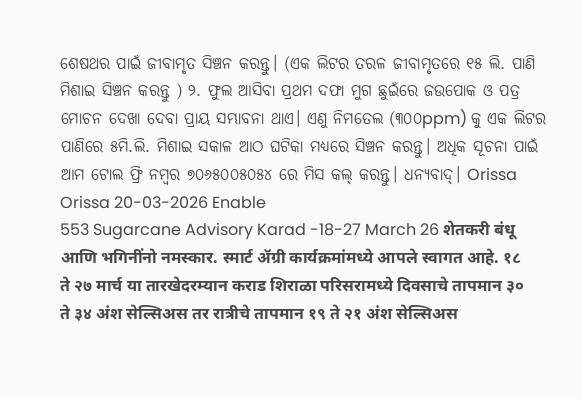ଶେଷଥର ପାଇଁ ଜୀବାମୃତ ସିଞ୍ଚନ କରନ୍ତୁ। (ଏକ ଲିଟର ତରଳ ଜୀବାମୃତରେ ୧୫ ଲି. ପାଣି ମିଶାଇ ସିଞ୍ଚନ କରନ୍ତୁ ) ୨. ଫୁଲ ଆସିବା ପ୍ରଥମ ଦଫା ମୁଗ ଛୁଇଁରେ ଜଉପୋକ ଓ ପତ୍ର ମୋଚନ ଦେଖା ଦେବା ପ୍ରାୟ ସମ୍ଭାବନା ଥାଏ। ଏଣୁ ନିମତେଲ (୩୦୦ppm) କୁ ଏକ ଲିଟର ପାଣିରେ ୫ମି.ଲି. ମିଶାଇ ସକାଳ ଆଠ ଘଟିକା ମଧ୍ୟରେ ସିଞ୍ଚନ କରନ୍ତୁ। ଅଧିକ ସୂଚନା ପାଇଁ ଆମ ଟୋଲ ଫ୍ରି ନମ୍ବର ୭୦୬୫୦୦୫୦୫୪ ରେ ମିସ କଲ୍ କରନ୍ତୁ। ଧନ୍ୟବାଦ୍। Orissa Orissa 20-03-2026 Enable
553 Sugarcane Advisory Karad -18-27 March 26 शेतकरी बंधू आणि भगिनींनो नमस्कार. स्मार्ट ॲग्री कार्यक्रमांमध्ये आपले स्वागत आहे. १८ ते २७ मार्च या तारखेदरम्यान कराड शिराळा परिसरामध्ये दिवसाचे तापमान ३० ते ३४ अंश सेल्सिअस तर रात्रीचे तापमान १९ ते २१ अंश सेल्सिअस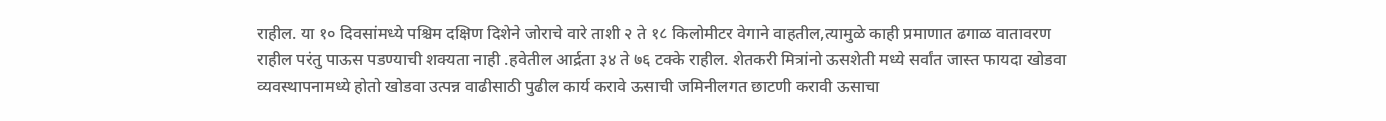राहील. या १० दिवसांमध्ये पश्चिम दक्षिण दिशेने जोराचे वारे ताशी २ ते १८ किलोमीटर वेगाने वाहतील,त्यामुळे काही प्रमाणात ढगाळ वातावरण राहील परंतु पाऊस पडण्याची शक्यता नाही .हवेतील आर्द्रता ३४ ते ७६ टक्के राहील. शेतकरी मित्रांनो ऊसशेती मध्ये सर्वांत जास्त फायदा खोडवा व्यवस्थापनामध्ये होतो खोडवा उत्पन्न वाढीसाठी पुढील कार्य करावे ऊसाची जमिनीलगत छाटणी करावी ऊसाचा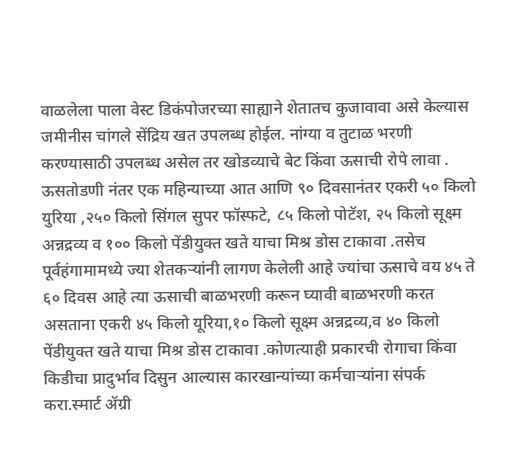वाळलेला पाला वेस्ट डिकंपोजरच्या साह्याने शेतातच कुजावावा असे केल्यास जमीनीस चांगले सेंद्रिय खत उपलब्ध होईल. नांग्या व तुटाळ भरणी करण्यासाठी उपलब्ध असेल तर खोडव्याचे बेट किंवा ऊसाची रोपे लावा . ऊसतोडणी नंतर एक महिन्याच्या आत आणि ९० दिवसानंतर एकरी ५० किलो युरिया ,२५० किलो सिंगल सुपर फॉस्फटे, ८५ किलो पोटॅश, २५ किलो सूक्ष्म अन्नद्रव्य व १०० किलो पेंडीयुक्त खते याचा मिश्र डोस टाकावा .तसेच पूर्वहंगामामध्ये ज्या शेतकऱ्यांनी लागण केलेली आहे ज्यांचा ऊसाचे वय ४५ ते ६० दिवस आहे त्या ऊसाची बाळभरणी करून घ्यावी बाळभरणी करत असताना एकरी ४५ किलो यूरिया,१० किलो सूक्ष्म अन्नद्रव्य,व ४० किलो पेंडीयुक्त खते याचा मिश्र डोस टाकावा .कोणत्याही प्रकारची रोगाचा किंवा किडीचा प्रादुर्भाव दिसुन आल्यास कारखान्यांच्या कर्मचाऱ्यांना संपर्क करा.स्मार्ट ॲग्री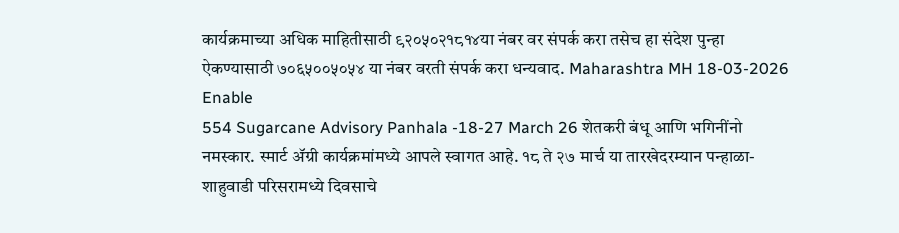कार्यक्रमाच्या अधिक माहितीसाठी ९२०५०२१८१४या नंबर वर संपर्क करा तसेच हा संदेश पुन्हा ऐकण्यासाठी ७०६५००५०५४ या नंबर वरती संपर्क करा धन्यवाद. Maharashtra MH 18-03-2026 Enable
554 Sugarcane Advisory Panhala -18-27 March 26 शेतकरी बंधू आणि भगिनींनो नमस्कार. स्मार्ट ॲग्री कार्यक्रमांमध्ये आपले स्वागत आहे. १८ ते २७ मार्च या तारखेदरम्यान पन्हाळा-शाहुवाडी परिसरामध्ये दिवसाचे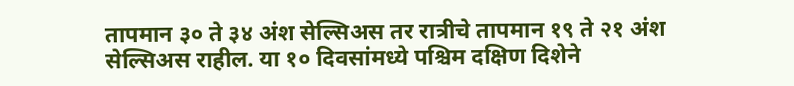तापमान ३० ते ३४ अंश सेल्सिअस तर रात्रीचे तापमान १९ ते २१ अंश सेल्सिअस राहील. या १० दिवसांमध्ये पश्चिम दक्षिण दिशेने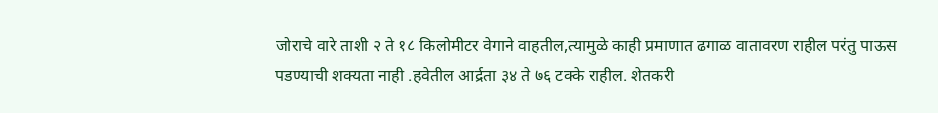जोराचे वारे ताशी २ ते १८ किलोमीटर वेगाने वाहतील,त्यामुळे काही प्रमाणात ढगाळ वातावरण राहील परंतु पाऊस पडण्याची शक्यता नाही .हवेतील आर्द्रता ३४ ते ७६ टक्के राहील. शेतकरी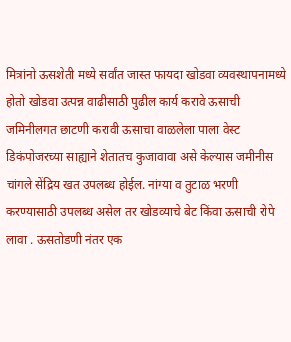मित्रांनो ऊसशेती मध्ये सर्वांत जास्त फायदा खोडवा व्यवस्थापनामध्ये होतो खोडवा उत्पन्न वाढीसाठी पुढील कार्य करावे ऊसाची जमिनीलगत छाटणी करावी ऊसाचा वाळलेला पाला वेस्ट डिकंपोजरच्या साह्याने शेतातच कुजावावा असे केल्यास जमीनीस चांगले सेंद्रिय खत उपलब्ध होईल. नांग्या व तुटाळ भरणी करण्यासाठी उपलब्ध असेल तर खोडव्याचे बेट किंवा ऊसाची रोपे लावा . ऊसतोडणी नंतर एक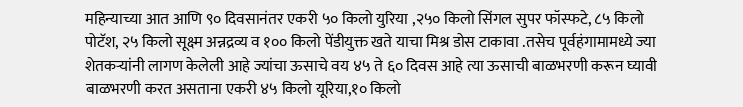महिन्याच्या आत आणि ९० दिवसानंतर एकरी ५० किलो युरिया ,२५० किलो सिंगल सुपर फॉस्फटे, ८५ किलो पोटॅश, २५ किलो सूक्ष्म अन्नद्रव्य व १०० किलो पेंडीयुक्त खते याचा मिश्र डोस टाकावा .तसेच पूर्वहंगामामध्ये ज्या शेतकऱ्यांनी लागण केलेली आहे ज्यांचा ऊसाचे वय ४५ ते ६० दिवस आहे त्या ऊसाची बाळभरणी करून घ्यावी बाळभरणी करत असताना एकरी ४५ किलो यूरिया,१० किलो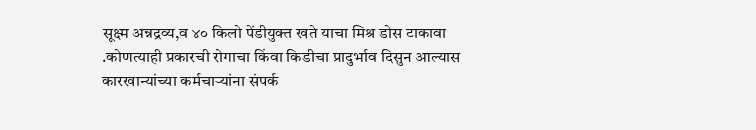सूक्ष्म अन्नद्रव्य,व ४० किलो पेंडीयुक्त खते याचा मिश्र डोस टाकावा .कोणत्याही प्रकारची रोगाचा किंवा किडीचा प्रादुर्भाव दिसुन आल्यास कारखान्यांच्या कर्मचाऱ्यांना संपर्क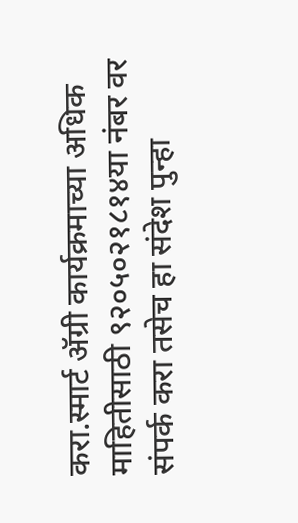करा.स्मार्ट ॲग्री कार्यक्रमाच्या अधिक माहितीसाठी ९२०५०२१८१४या नंबर वर संपर्क करा तसेच हा संदेश पुन्हा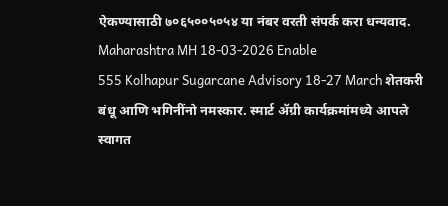ऐकण्यासाठी ७०६५००५०५४ या नंबर वरती संपर्क करा धन्यवाद. Maharashtra MH 18-03-2026 Enable
555 Kolhapur Sugarcane Advisory 18-27 March शेतकरी बंधू आणि भगिनींनो नमस्कार. स्मार्ट ॲग्री कार्यक्रमांमध्ये आपले स्वागत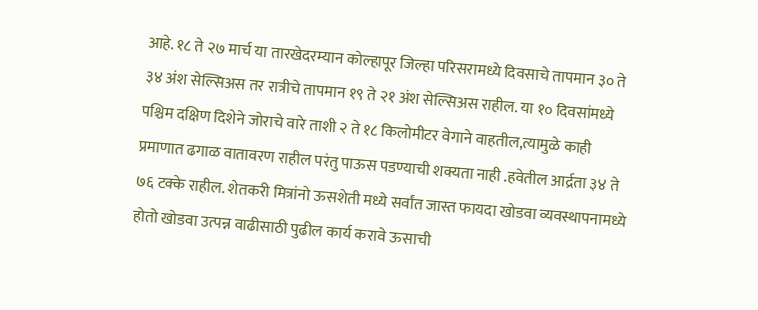आहे. १८ ते २७ मार्च या तारखेदरम्यान कोल्हापूर जिल्हा परिसरामध्ये दिवसाचे तापमान ३० ते ३४ अंश सेल्सिअस तर रात्रीचे तापमान १९ ते २१ अंश सेल्सिअस राहील. या १० दिवसांमध्ये पश्चिम दक्षिण दिशेने जोराचे वारे ताशी २ ते १८ किलोमीटर वेगाने वाहतील,त्यामुळे काही प्रमाणात ढगाळ वातावरण राहील परंतु पाऊस पडण्याची शक्यता नाही .हवेतील आर्द्रता ३४ ते ७६ टक्के राहील. शेतकरी मित्रांनो ऊसशेती मध्ये सर्वांत जास्त फायदा खोडवा व्यवस्थापनामध्ये होतो खोडवा उत्पन्न वाढीसाठी पुढील कार्य करावे ऊसाची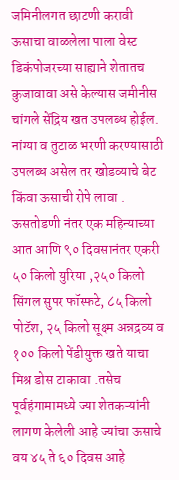जमिनीलगत छाटणी करावी ऊसाचा वाळलेला पाला वेस्ट डिकंपोजरच्या साह्याने शेतातच कुजावावा असे केल्यास जमीनीस चांगले सेंद्रिय खत उपलब्ध होईल. नांग्या व तुटाळ भरणी करण्यासाठी उपलब्ध असेल तर खोडव्याचे बेट किंवा ऊसाची रोपे लावा . ऊसतोडणी नंतर एक महिन्याच्या आत आणि ९० दिवसानंतर एकरी ५० किलो युरिया ,२५० किलो सिंगल सुपर फॉस्फटे, ८५ किलो पोटॅश, २५ किलो सूक्ष्म अन्नद्रव्य व १०० किलो पेंडीयुक्त खते याचा मिश्र डोस टाकावा .तसेच पूर्वहंगामामध्ये ज्या शेतकऱ्यांनी लागण केलेली आहे ज्यांचा ऊसाचे वय ४५ ते ६० दिवस आहे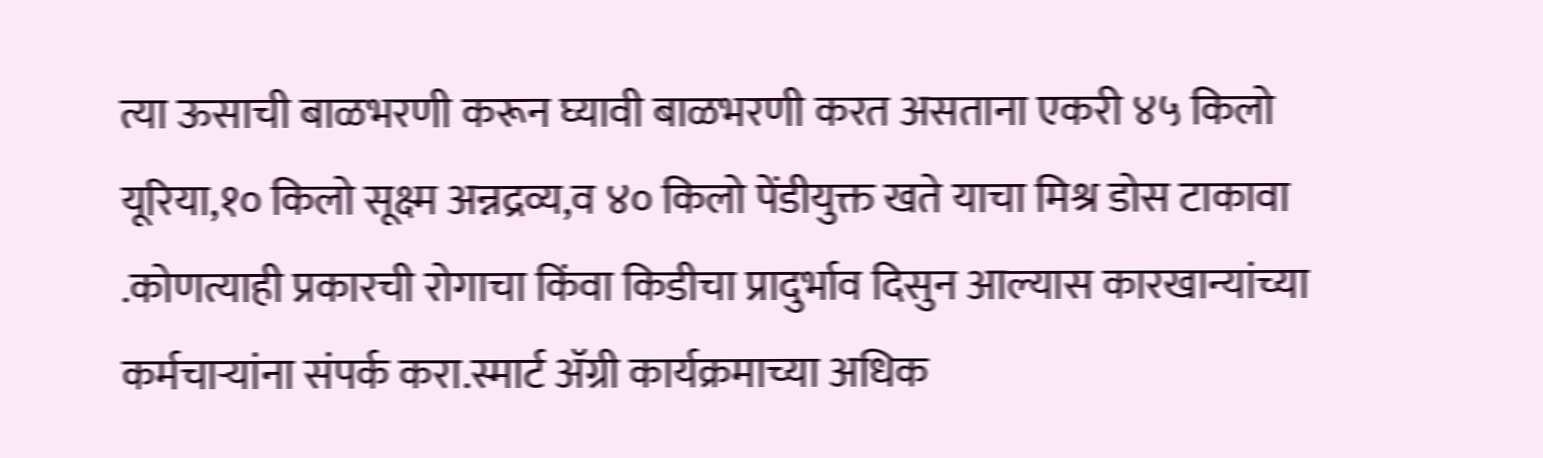त्या ऊसाची बाळभरणी करून घ्यावी बाळभरणी करत असताना एकरी ४५ किलो यूरिया,१० किलो सूक्ष्म अन्नद्रव्य,व ४० किलो पेंडीयुक्त खते याचा मिश्र डोस टाकावा .कोणत्याही प्रकारची रोगाचा किंवा किडीचा प्रादुर्भाव दिसुन आल्यास कारखान्यांच्या कर्मचाऱ्यांना संपर्क करा.स्मार्ट ॲग्री कार्यक्रमाच्या अधिक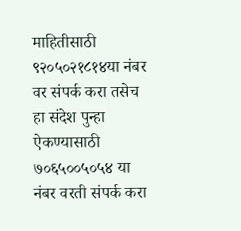माहितीसाठी ९२०५०२१८१४या नंबर वर संपर्क करा तसेच हा संदेश पुन्हा ऐकण्यासाठी ७०६५००५०५४ या नंबर वरती संपर्क करा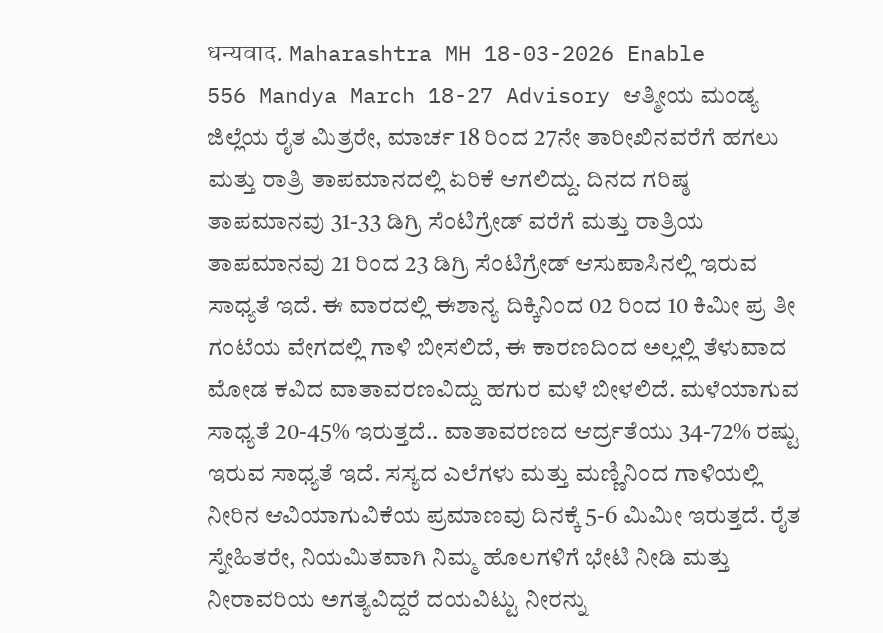धन्यवाद. Maharashtra MH 18-03-2026 Enable
556 Mandya March 18-27 Advisory ಆತ್ಮೀಯ ಮಂಡ್ಯ ಜಿಲ್ಲೆಯ ರೈತ ಮಿತ್ರರೇ, ಮಾರ್ಚ 18 ರಿಂದ 27ನೇ ತಾರೀಖಿನವರೆಗೆ ಹಗಲು ಮತ್ತು ರಾತ್ರಿ ತಾಪಮಾನದಲ್ಲಿ ಏರಿಕೆ ಆಗಲಿದ್ದು. ದಿನದ ಗರಿಷ್ಠ ತಾಪಮಾನವು 31-33 ಡಿಗ್ರಿ ಸೆಂಟಿಗ್ರೇಡ್ ವರೆಗೆ ಮತ್ತು ರಾತ್ರಿಯ ತಾಪಮಾನವು 21 ರಿಂದ 23 ಡಿಗ್ರಿ ಸೆಂಟಿಗ್ರೇಡ್ ಆಸುಪಾಸಿನಲ್ಲಿ ಇರುವ ಸಾಧ್ಯತೆ ಇದೆ. ಈ ವಾರದಲ್ಲಿ ಈಶಾನ್ಯ ದಿಕ್ಕಿನಿಂದ 02 ರಿಂದ 10 ಕಿಮೀ ಪ್ರ ತೀ ಗಂಟೆಯ ವೇಗದಲ್ಲಿ ಗಾಳಿ ಬೀಸಲಿದೆ, ಈ ಕಾರಣದಿಂದ ಅಲ್ಲಲ್ಲಿ ತೆಳುವಾದ ಮೋಡ ಕವಿದ ವಾತಾವರಣವಿದ್ದು ಹಗುರ ಮಳೆ ಬೀಳಲಿದೆ. ಮಳೆಯಾಗುವ ಸಾಧ್ಯತೆ 20-45% ಇರುತ್ತದೆ.. ವಾತಾವರಣದ ಆರ್ದ್ರತೆಯು 34-72% ರಷ್ಟು ಇರುವ ಸಾಧ್ಯತೆ ಇದೆ. ಸಸ್ಯದ ಎಲೆಗಳು ಮತ್ತು ಮಣ್ಣಿನಿಂದ ಗಾಳಿಯಲ್ಲಿ ನೀರಿನ ಆವಿಯಾಗುವಿಕೆಯ ಪ್ರಮಾಣವು ದಿನಕ್ಕೆ 5-6 ಮಿಮೀ ಇರುತ್ತದೆ. ರೈತ ಸ್ನೇಹಿತರೇ, ನಿಯಮಿತವಾಗಿ ನಿಮ್ಮ ಹೊಲಗಳಿಗೆ ಭೇಟಿ ನೀಡಿ ಮತ್ತು ನೀರಾವರಿಯ ಅಗತ್ಯವಿದ್ದರೆ ದಯವಿಟ್ಟು ನೀರನ್ನು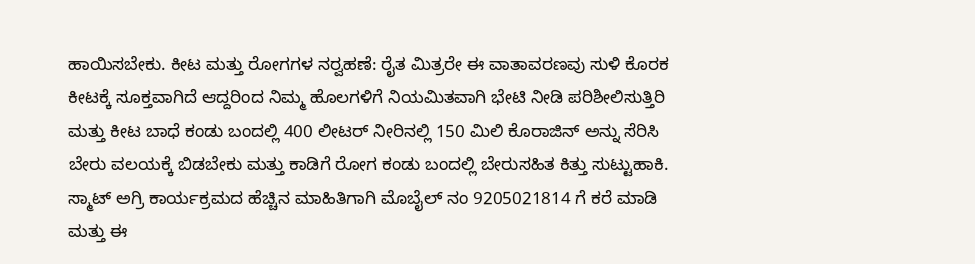ಹಾಯಿಸಬೇಕು. ಕೀಟ ಮತ್ತು ರೋಗಗಳ ನರ‍್ವಹಣೆ: ರೈತ ಮಿತ್ರರೇ ಈ ವಾತಾವರಣವು ಸುಳಿ ಕೊರಕ ಕೀಟಕ್ಕೆ ಸೂಕ್ತವಾಗಿದೆ ಆದ್ದರಿಂದ ನಿಮ್ಮ ಹೊಲಗಳಿಗೆ ನಿಯಮಿತವಾಗಿ ಭೇಟಿ ನೀಡಿ ಪರಿಶೀಲಿಸುತ್ತಿರಿ ಮತ್ತು ಕೀಟ ಬಾಧೆ ಕಂಡು ಬಂದಲ್ಲಿ 400 ಲೀಟರ್ ನೀರಿನಲ್ಲಿ 150 ಮಿಲಿ ಕೊರಾಜಿನ್ ಅನ್ನು ಸೆರಿಸಿ ಬೇರು ವಲಯಕ್ಕೆ ಬಿಡಬೇಕು ಮತ್ತು ಕಾಡಿಗೆ ರೋಗ ಕಂಡು ಬಂದಲ್ಲಿ ಬೇರುಸಹಿತ ಕಿತ್ತು ಸುಟ್ಟುಹಾಕಿ. ಸ್ಮಾಟ್ ಅಗ್ರಿ ಕಾರ್ಯಕ್ರಮದ ಹೆಚ್ಚಿನ ಮಾಹಿತಿಗಾಗಿ ಮೊಬೈಲ್ ನಂ 9205021814 ಗೆ ಕರೆ ಮಾಡಿ ಮತ್ತು ಈ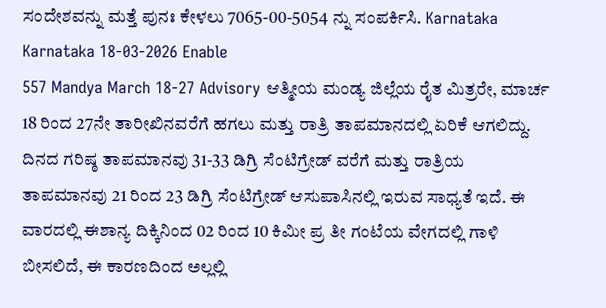ಸಂದೇಶವನ್ನು ಮತ್ತೆ ಪುನಃ ಕೇಳಲು 7065-00-5054 ನ್ನು ಸಂಪರ್ಕಿಸಿ. Karnataka Karnataka 18-03-2026 Enable
557 Mandya March 18-27 Advisory ಆತ್ಮೀಯ ಮಂಡ್ಯ ಜಿಲ್ಲೆಯ ರೈತ ಮಿತ್ರರೇ, ಮಾರ್ಚ 18 ರಿಂದ 27ನೇ ತಾರೀಖಿನವರೆಗೆ ಹಗಲು ಮತ್ತು ರಾತ್ರಿ ತಾಪಮಾನದಲ್ಲಿ ಏರಿಕೆ ಆಗಲಿದ್ದು. ದಿನದ ಗರಿಷ್ಠ ತಾಪಮಾನವು 31-33 ಡಿಗ್ರಿ ಸೆಂಟಿಗ್ರೇಡ್ ವರೆಗೆ ಮತ್ತು ರಾತ್ರಿಯ ತಾಪಮಾನವು 21 ರಿಂದ 23 ಡಿಗ್ರಿ ಸೆಂಟಿಗ್ರೇಡ್ ಆಸುಪಾಸಿನಲ್ಲಿ ಇರುವ ಸಾಧ್ಯತೆ ಇದೆ. ಈ ವಾರದಲ್ಲಿ ಈಶಾನ್ಯ ದಿಕ್ಕಿನಿಂದ 02 ರಿಂದ 10 ಕಿಮೀ ಪ್ರ ತೀ ಗಂಟೆಯ ವೇಗದಲ್ಲಿ ಗಾಳಿ ಬೀಸಲಿದೆ, ಈ ಕಾರಣದಿಂದ ಅಲ್ಲಲ್ಲಿ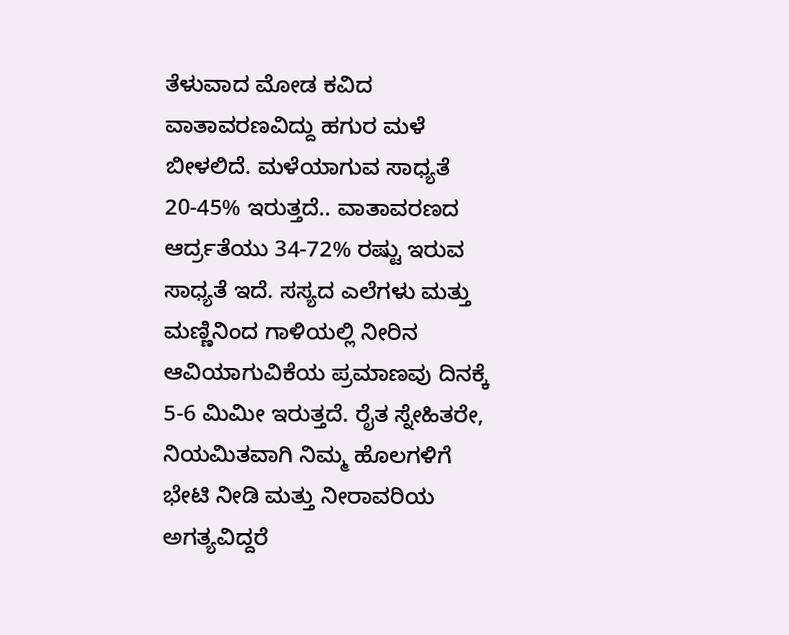ತೆಳುವಾದ ಮೋಡ ಕವಿದ ವಾತಾವರಣವಿದ್ದು ಹಗುರ ಮಳೆ ಬೀಳಲಿದೆ. ಮಳೆಯಾಗುವ ಸಾಧ್ಯತೆ 20-45% ಇರುತ್ತದೆ.. ವಾತಾವರಣದ ಆರ್ದ್ರತೆಯು 34-72% ರಷ್ಟು ಇರುವ ಸಾಧ್ಯತೆ ಇದೆ. ಸಸ್ಯದ ಎಲೆಗಳು ಮತ್ತು ಮಣ್ಣಿನಿಂದ ಗಾಳಿಯಲ್ಲಿ ನೀರಿನ ಆವಿಯಾಗುವಿಕೆಯ ಪ್ರಮಾಣವು ದಿನಕ್ಕೆ 5-6 ಮಿಮೀ ಇರುತ್ತದೆ. ರೈತ ಸ್ನೇಹಿತರೇ, ನಿಯಮಿತವಾಗಿ ನಿಮ್ಮ ಹೊಲಗಳಿಗೆ ಭೇಟಿ ನೀಡಿ ಮತ್ತು ನೀರಾವರಿಯ ಅಗತ್ಯವಿದ್ದರೆ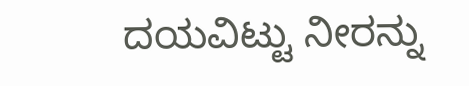ದಯವಿಟ್ಟು ನೀರನ್ನು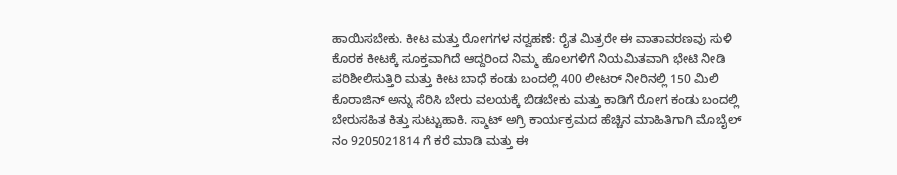ಹಾಯಿಸಬೇಕು. ಕೀಟ ಮತ್ತು ರೋಗಗಳ ನರ‍್ವಹಣೆ: ರೈತ ಮಿತ್ರರೇ ಈ ವಾತಾವರಣವು ಸುಳಿ ಕೊರಕ ಕೀಟಕ್ಕೆ ಸೂಕ್ತವಾಗಿದೆ ಆದ್ದರಿಂದ ನಿಮ್ಮ ಹೊಲಗಳಿಗೆ ನಿಯಮಿತವಾಗಿ ಭೇಟಿ ನೀಡಿ ಪರಿಶೀಲಿಸುತ್ತಿರಿ ಮತ್ತು ಕೀಟ ಬಾಧೆ ಕಂಡು ಬಂದಲ್ಲಿ 400 ಲೀಟರ್ ನೀರಿನಲ್ಲಿ 150 ಮಿಲಿ ಕೊರಾಜಿನ್ ಅನ್ನು ಸೆರಿಸಿ ಬೇರು ವಲಯಕ್ಕೆ ಬಿಡಬೇಕು ಮತ್ತು ಕಾಡಿಗೆ ರೋಗ ಕಂಡು ಬಂದಲ್ಲಿ ಬೇರುಸಹಿತ ಕಿತ್ತು ಸುಟ್ಟುಹಾಕಿ. ಸ್ಮಾಟ್ ಅಗ್ರಿ ಕಾರ್ಯಕ್ರಮದ ಹೆಚ್ಚಿನ ಮಾಹಿತಿಗಾಗಿ ಮೊಬೈಲ್ ನಂ 9205021814 ಗೆ ಕರೆ ಮಾಡಿ ಮತ್ತು ಈ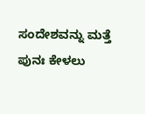ಸಂದೇಶವನ್ನು ಮತ್ತೆ ಪುನಃ ಕೇಳಲು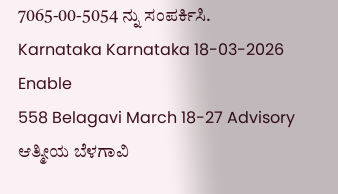7065-00-5054 ನ್ನು ಸಂಪರ್ಕಿಸಿ. Karnataka Karnataka 18-03-2026 Enable
558 Belagavi March 18-27 Advisory ಆತ್ಮೀಯ ಬೆಳಗಾವಿ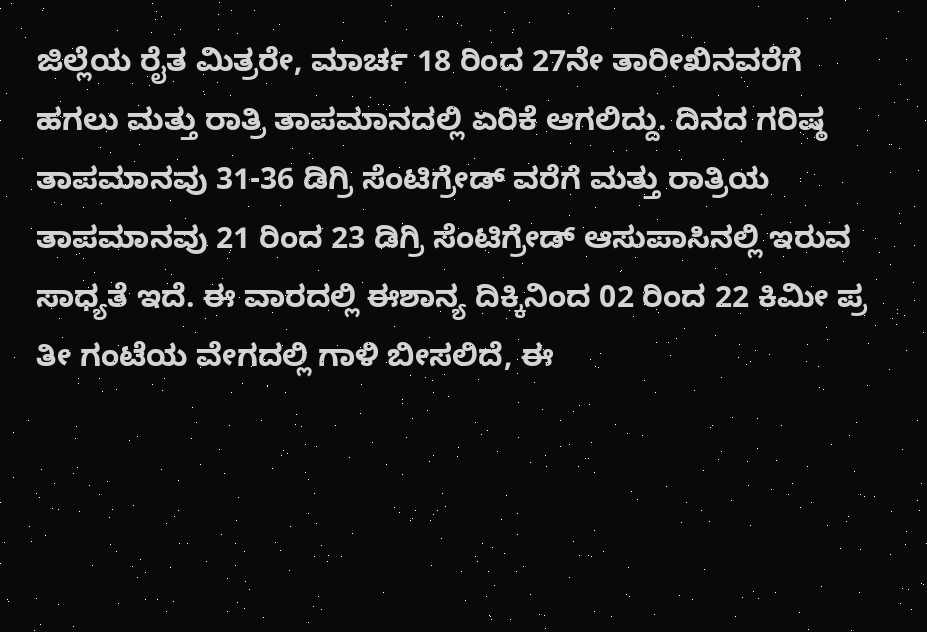ಜಿಲ್ಲೆಯ ರೈತ ಮಿತ್ರರೇ, ಮಾರ್ಚ 18 ರಿಂದ 27ನೇ ತಾರೀಖಿನವರೆಗೆ ಹಗಲು ಮತ್ತು ರಾತ್ರಿ ತಾಪಮಾನದಲ್ಲಿ ಏರಿಕೆ ಆಗಲಿದ್ದು. ದಿನದ ಗರಿಷ್ಠ ತಾಪಮಾನವು 31-36 ಡಿಗ್ರಿ ಸೆಂಟಿಗ್ರೇಡ್ ವರೆಗೆ ಮತ್ತು ರಾತ್ರಿಯ ತಾಪಮಾನವು 21 ರಿಂದ 23 ಡಿಗ್ರಿ ಸೆಂಟಿಗ್ರೇಡ್ ಆಸುಪಾಸಿನಲ್ಲಿ ಇರುವ ಸಾಧ್ಯತೆ ಇದೆ. ಈ ವಾರದಲ್ಲಿ ಈಶಾನ್ಯ ದಿಕ್ಕಿನಿಂದ 02 ರಿಂದ 22 ಕಿಮೀ ಪ್ರ ತೀ ಗಂಟೆಯ ವೇಗದಲ್ಲಿ ಗಾಳಿ ಬೀಸಲಿದೆ, ಈ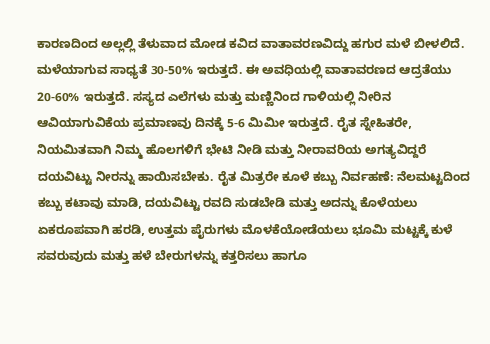ಕಾರಣದಿಂದ ಅಲ್ಲಲ್ಲಿ ತೆಳುವಾದ ಮೋಡ ಕವಿದ ವಾತಾವರಣವಿದ್ದು ಹಗುರ ಮಳೆ ಬೀಳಲಿದೆ. ಮಳೆಯಾಗುವ ಸಾಧ್ಯತೆ 30-50% ಇರುತ್ತದೆ. ಈ ಅವಧಿಯಲ್ಲಿ ವಾತಾವರಣದ ಆದ್ರತೆಯು 20-60% ಇರುತ್ತದೆ. ಸಸ್ಯದ ಎಲೆಗಳು ಮತ್ತು ಮಣ್ಣಿನಿಂದ ಗಾಳಿಯಲ್ಲಿ ನೀರಿನ ಆವಿಯಾಗುವಿಕೆಯ ಪ್ರಮಾಣವು ದಿನಕ್ಕೆ 5-6 ಮಿಮೀ ಇರುತ್ತದೆ. ರೈತ ಸ್ನೇಹಿತರೇ, ನಿಯಮಿತವಾಗಿ ನಿಮ್ಮ ಹೊಲಗಳಿಗೆ ಭೇಟಿ ನೀಡಿ ಮತ್ತು ನೀರಾವರಿಯ ಅಗತ್ಯವಿದ್ದರೆ ದಯವಿಟ್ಟು ನೀರನ್ನು ಹಾಯಿಸಬೇಕು. ರೈತ ಮಿತ್ರರೇ ಕೂಳೆ ಕಬ್ಬು ನಿರ್ವಹಣೆ: ನೆಲಮಟ್ಟದಿಂದ ಕಬ್ಬು ಕಟಾವು ಮಾಡಿ, ದಯವಿಟ್ಟು ರವದಿ ಸುಡಬೇಡಿ ಮತ್ತು ಅದನ್ನು ಕೊಳೆಯಲು ಏಕರೂಪವಾಗಿ ಹರಡಿ, ಉತ್ತಮ ಪೈರುಗಳು ಮೊಳಕೆಯೋಡೆಯಲು ಭೂಮಿ ಮಟ್ಟಕ್ಕೆ ಕುಳೆ ಸವರುವುದು ಮತ್ತು ಹಳೆ ಬೇರುಗಳನ್ನು ಕತ್ತರಿಸಲು ಹಾಗೂ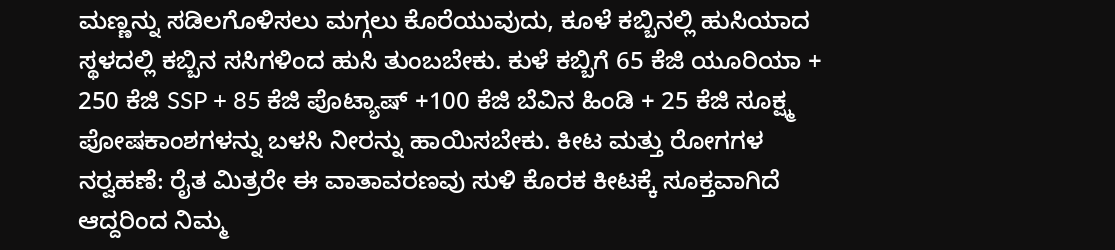ಮಣ್ಣನ್ನು ಸಡಿಲಗೊಳಿಸಲು ಮಗ್ಗಲು ಕೊರೆಯುವುದು, ಕೂಳೆ ಕಬ್ಬಿನಲ್ಲಿ ಹುಸಿಯಾದ ಸ್ಥಳದಲ್ಲಿ ಕಬ್ಬಿನ ಸಸಿಗಳಿಂದ ಹುಸಿ ತುಂಬಬೇಕು. ಕುಳೆ ಕಬ್ಬಿಗೆ 65 ಕೆಜಿ ಯೂರಿಯಾ + 250 ಕೆಜಿ SSP + 85 ಕೆಜಿ ಪೊಟ್ಯಾಷ್ +100 ಕೆಜಿ ಬೆವಿನ ಹಿಂಡಿ + 25 ಕೆಜಿ ಸೂಕ್ಷ್ಮ ಪೋಷಕಾಂಶಗಳನ್ನು ಬಳಸಿ ನೀರನ್ನು ಹಾಯಿಸಬೇಕು. ಕೀಟ ಮತ್ತು ರೋಗಗಳ ನರ‍್ವಹಣೆ: ರೈತ ಮಿತ್ರರೇ ಈ ವಾತಾವರಣವು ಸುಳಿ ಕೊರಕ ಕೀಟಕ್ಕೆ ಸೂಕ್ತವಾಗಿದೆ ಆದ್ದರಿಂದ ನಿಮ್ಮ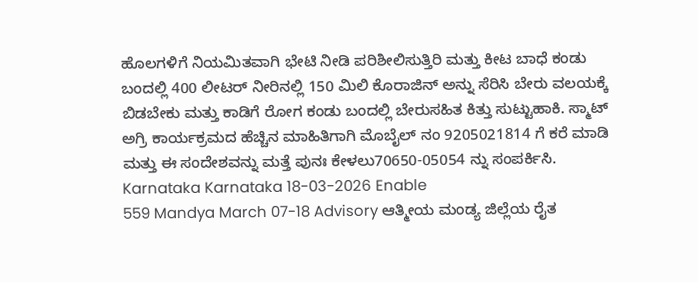ಹೊಲಗಳಿಗೆ ನಿಯಮಿತವಾಗಿ ಭೇಟಿ ನೀಡಿ ಪರಿಶೀಲಿಸುತ್ತಿರಿ ಮತ್ತು ಕೀಟ ಬಾಧೆ ಕಂಡು ಬಂದಲ್ಲಿ 400 ಲೀಟರ್ ನೀರಿನಲ್ಲಿ 150 ಮಿಲಿ ಕೊರಾಜಿನ್ ಅನ್ನು ಸೆರಿಸಿ ಬೇರು ವಲಯಕ್ಕೆ ಬಿಡಬೇಕು ಮತ್ತು ಕಾಡಿಗೆ ರೋಗ ಕಂಡು ಬಂದಲ್ಲಿ ಬೇರುಸಹಿತ ಕಿತ್ತು ಸುಟ್ಟುಹಾಕಿ. ಸ್ಮಾಟ್ ಅಗ್ರಿ ಕಾರ್ಯಕ್ರಮದ ಹೆಚ್ಚಿನ ಮಾಹಿತಿಗಾಗಿ ಮೊಬೈಲ್ ನಂ 9205021814 ಗೆ ಕರೆ ಮಾಡಿ ಮತ್ತು ಈ ಸಂದೇಶವನ್ನು ಮತ್ತೆ ಪುನಃ ಕೇಳಲು70650-05054 ನ್ನು ಸಂಪರ್ಕಿಸಿ.  Karnataka Karnataka 18-03-2026 Enable
559 Mandya March 07-18 Advisory ಆತ್ಮೀಯ ಮಂಡ್ಯ ಜಿಲ್ಲೆಯ ರೈತ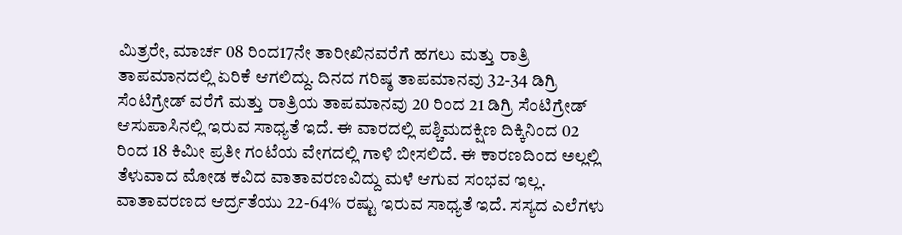ಮಿತ್ರರೇ, ಮಾರ್ಚ 08 ರಿಂದ17ನೇ ತಾರೀಖಿನವರೆಗೆ ಹಗಲು ಮತ್ತು ರಾತ್ರಿ ತಾಪಮಾನದಲ್ಲಿ ಏರಿಕೆ ಆಗಲಿದ್ದು. ದಿನದ ಗರಿಷ್ಠ ತಾಪಮಾನವು 32-34 ಡಿಗ್ರಿ ಸೆಂಟಿಗ್ರೇಡ್ ವರೆಗೆ ಮತ್ತು ರಾತ್ರಿಯ ತಾಪಮಾನವು 20 ರಿಂದ 21 ಡಿಗ್ರಿ ಸೆಂಟಿಗ್ರೇಡ್ ಆಸುಪಾಸಿನಲ್ಲಿ ಇರುವ ಸಾಧ್ಯತೆ ಇದೆ. ಈ ವಾರದಲ್ಲಿ ಪಶ್ಚಿಮದಕ್ಷಿಣ ದಿಕ್ಕಿನಿಂದ 02 ರಿಂದ 18 ಕಿಮೀ ಪ್ರತೀ ಗಂಟೆಯ ವೇಗದಲ್ಲಿ ಗಾಳಿ ಬೀಸಲಿದೆ. ಈ ಕಾರಣದಿಂದ ಅಲ್ಲಲ್ಲಿ ತೆಳುವಾದ ಮೋಡ ಕವಿದ ವಾತಾವರಣವಿದ್ದು ಮಳೆ ಆಗುವ ಸಂಭವ ಇಲ್ಲ. ವಾತಾವರಣದ ಆರ್ದ್ರತೆಯು 22-64% ರಷ್ಟು ಇರುವ ಸಾಧ್ಯತೆ ಇದೆ. ಸಸ್ಯದ ಎಲೆಗಳು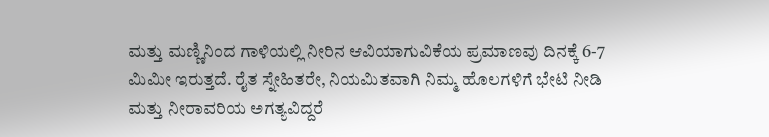ಮತ್ತು ಮಣ್ಣಿನಿಂದ ಗಾಳಿಯಲ್ಲಿ ನೀರಿನ ಆವಿಯಾಗುವಿಕೆಯ ಪ್ರಮಾಣವು ದಿನಕ್ಕೆ 6-7 ಮಿಮೀ ಇರುತ್ತದೆ. ರೈತ ಸ್ನೇಹಿತರೇ, ನಿಯಮಿತವಾಗಿ ನಿಮ್ಮ ಹೊಲಗಳಿಗೆ ಭೇಟಿ ನೀಡಿ ಮತ್ತು ನೀರಾವರಿಯ ಅಗತ್ಯವಿದ್ದರೆ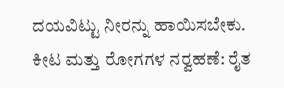ದಯವಿಟ್ಟು ನೀರನ್ನು ಹಾಯಿಸಬೇಕು. ಕೀಟ ಮತ್ತು ರೋಗಗಳ ನರ‍್ವಹಣೆ: ರೈತ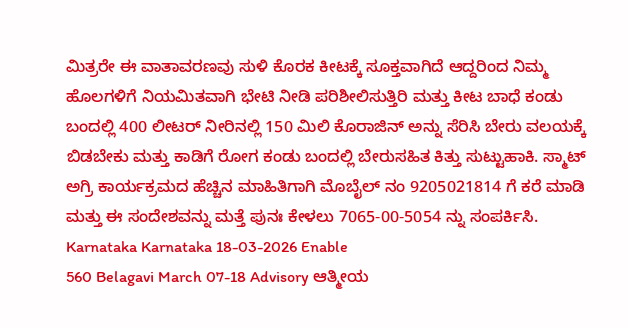ಮಿತ್ರರೇ ಈ ವಾತಾವರಣವು ಸುಳಿ ಕೊರಕ ಕೀಟಕ್ಕೆ ಸೂಕ್ತವಾಗಿದೆ ಆದ್ದರಿಂದ ನಿಮ್ಮ ಹೊಲಗಳಿಗೆ ನಿಯಮಿತವಾಗಿ ಭೇಟಿ ನೀಡಿ ಪರಿಶೀಲಿಸುತ್ತಿರಿ ಮತ್ತು ಕೀಟ ಬಾಧೆ ಕಂಡು ಬಂದಲ್ಲಿ 400 ಲೀಟರ್ ನೀರಿನಲ್ಲಿ 150 ಮಿಲಿ ಕೊರಾಜಿನ್ ಅನ್ನು ಸೆರಿಸಿ ಬೇರು ವಲಯಕ್ಕೆ ಬಿಡಬೇಕು ಮತ್ತು ಕಾಡಿಗೆ ರೋಗ ಕಂಡು ಬಂದಲ್ಲಿ ಬೇರುಸಹಿತ ಕಿತ್ತು ಸುಟ್ಟುಹಾಕಿ. ಸ್ಮಾಟ್ ಅಗ್ರಿ ಕಾರ್ಯಕ್ರಮದ ಹೆಚ್ಚಿನ ಮಾಹಿತಿಗಾಗಿ ಮೊಬೈಲ್ ನಂ 9205021814 ಗೆ ಕರೆ ಮಾಡಿ ಮತ್ತು ಈ ಸಂದೇಶವನ್ನು ಮತ್ತೆ ಪುನಃ ಕೇಳಲು 7065-00-5054 ನ್ನು ಸಂಪರ್ಕಿಸಿ. Karnataka Karnataka 18-03-2026 Enable
560 Belagavi March 07-18 Advisory ಆತ್ಮೀಯ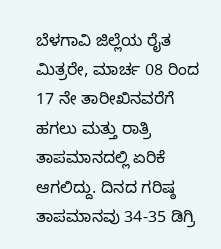ಬೆಳಗಾವಿ ಜಿಲ್ಲೆಯ ರೈತ ಮಿತ್ರರೇ, ಮಾರ್ಚ 08 ರಿಂದ 17 ನೇ ತಾರೀಖಿನವರೆಗೆ ಹಗಲು ಮತ್ತು ರಾತ್ರಿ ತಾಪಮಾನದಲ್ಲಿ ಏರಿಕೆ ಆಗಲಿದ್ದು. ದಿನದ ಗರಿಷ್ಠ ತಾಪಮಾನವು 34-35 ಡಿಗ್ರಿ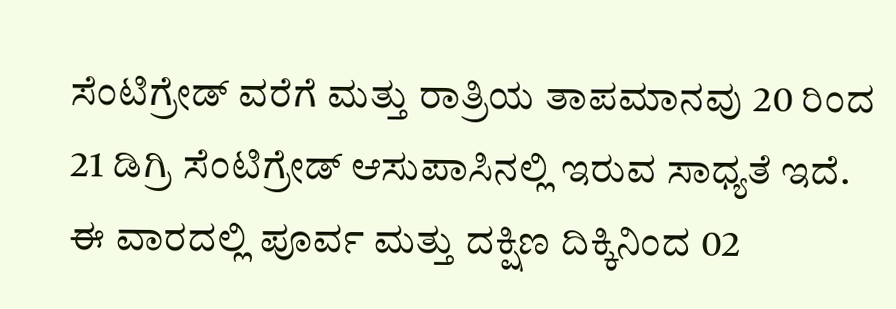ಸೆಂಟಿಗ್ರೇಡ್ ವರೆಗೆ ಮತ್ತು ರಾತ್ರಿಯ ತಾಪಮಾನವು 20 ರಿಂದ 21 ಡಿಗ್ರಿ ಸೆಂಟಿಗ್ರೇಡ್ ಆಸುಪಾಸಿನಲ್ಲಿ ಇರುವ ಸಾಧ್ಯತೆ ಇದೆ. ಈ ವಾರದಲ್ಲಿ ಪೂರ್ವ ಮತ್ತು ದಕ್ಷಿಣ ದಿಕ್ಕಿನಿಂದ 02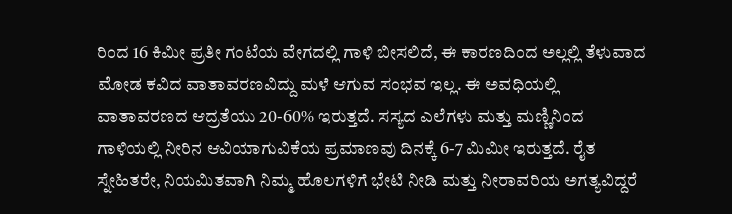ರಿಂದ 16 ಕಿಮೀ ಪ್ರತೀ ಗಂಟೆಯ ವೇಗದಲ್ಲಿ ಗಾಳಿ ಬೀಸಲಿದೆ, ಈ ಕಾರಣದಿಂದ ಅಲ್ಲಲ್ಲಿ ತೆಳುವಾದ ಮೋಡ ಕವಿದ ವಾತಾವರಣವಿದ್ದು ಮಳೆ ಆಗುವ ಸಂಭವ ಇಲ್ಲ. ಈ ಅವಧಿಯಲ್ಲಿ ವಾತಾವರಣದ ಆದ್ರತೆಯು 20-60% ಇರುತ್ತದೆ. ಸಸ್ಯದ ಎಲೆಗಳು ಮತ್ತು ಮಣ್ಣಿನಿಂದ ಗಾಳಿಯಲ್ಲಿ ನೀರಿನ ಆವಿಯಾಗುವಿಕೆಯ ಪ್ರಮಾಣವು ದಿನಕ್ಕೆ 6-7 ಮಿಮೀ ಇರುತ್ತದೆ. ರೈತ ಸ್ನೇಹಿತರೇ, ನಿಯಮಿತವಾಗಿ ನಿಮ್ಮ ಹೊಲಗಳಿಗೆ ಭೇಟಿ ನೀಡಿ ಮತ್ತು ನೀರಾವರಿಯ ಅಗತ್ಯವಿದ್ದರೆ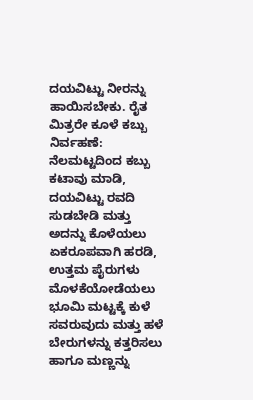ದಯವಿಟ್ಟು ನೀರನ್ನು ಹಾಯಿಸಬೇಕು. ರೈತ ಮಿತ್ರರೇ ಕೂಳೆ ಕಬ್ಬು ನಿರ್ವಹಣೆ: ನೆಲಮಟ್ಟದಿಂದ ಕಬ್ಬು ಕಟಾವು ಮಾಡಿ, ದಯವಿಟ್ಟು ರವದಿ ಸುಡಬೇಡಿ ಮತ್ತು ಅದನ್ನು ಕೊಳೆಯಲು ಏಕರೂಪವಾಗಿ ಹರಡಿ, ಉತ್ತಮ ಪೈರುಗಳು ಮೊಳಕೆಯೋಡೆಯಲು ಭೂಮಿ ಮಟ್ಟಕ್ಕೆ ಕುಳೆ ಸವರುವುದು ಮತ್ತು ಹಳೆ ಬೇರುಗಳನ್ನು ಕತ್ತರಿಸಲು ಹಾಗೂ ಮಣ್ಣನ್ನು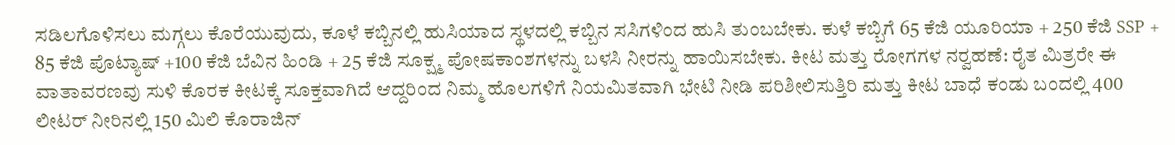ಸಡಿಲಗೊಳಿಸಲು ಮಗ್ಗಲು ಕೊರೆಯುವುದು, ಕೂಳೆ ಕಬ್ಬಿನಲ್ಲಿ ಹುಸಿಯಾದ ಸ್ಥಳದಲ್ಲಿ ಕಬ್ಬಿನ ಸಸಿಗಳಿಂದ ಹುಸಿ ತುಂಬಬೇಕು. ಕುಳೆ ಕಬ್ಬಿಗೆ 65 ಕೆಜಿ ಯೂರಿಯಾ + 250 ಕೆಜಿ SSP + 85 ಕೆಜಿ ಪೊಟ್ಯಾಷ್ +100 ಕೆಜಿ ಬೆವಿನ ಹಿಂಡಿ + 25 ಕೆಜಿ ಸೂಕ್ಷ್ಮ ಪೋಷಕಾಂಶಗಳನ್ನು ಬಳಸಿ ನೀರನ್ನು ಹಾಯಿಸಬೇಕು. ಕೀಟ ಮತ್ತು ರೋಗಗಳ ನರ‍್ವಹಣೆ: ರೈತ ಮಿತ್ರರೇ ಈ ವಾತಾವರಣವು ಸುಳಿ ಕೊರಕ ಕೀಟಕ್ಕೆ ಸೂಕ್ತವಾಗಿದೆ ಆದ್ದರಿಂದ ನಿಮ್ಮ ಹೊಲಗಳಿಗೆ ನಿಯಮಿತವಾಗಿ ಭೇಟಿ ನೀಡಿ ಪರಿಶೀಲಿಸುತ್ತಿರಿ ಮತ್ತು ಕೀಟ ಬಾಧೆ ಕಂಡು ಬಂದಲ್ಲಿ 400 ಲೀಟರ್ ನೀರಿನಲ್ಲಿ 150 ಮಿಲಿ ಕೊರಾಜಿನ್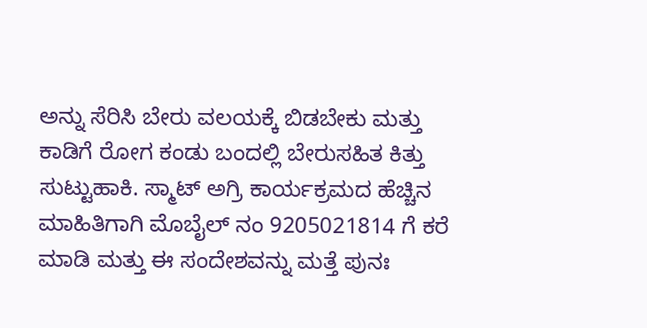ಅನ್ನು ಸೆರಿಸಿ ಬೇರು ವಲಯಕ್ಕೆ ಬಿಡಬೇಕು ಮತ್ತು ಕಾಡಿಗೆ ರೋಗ ಕಂಡು ಬಂದಲ್ಲಿ ಬೇರುಸಹಿತ ಕಿತ್ತು ಸುಟ್ಟುಹಾಕಿ. ಸ್ಮಾಟ್ ಅಗ್ರಿ ಕಾರ್ಯಕ್ರಮದ ಹೆಚ್ಚಿನ ಮಾಹಿತಿಗಾಗಿ ಮೊಬೈಲ್ ನಂ 9205021814 ಗೆ ಕರೆ ಮಾಡಿ ಮತ್ತು ಈ ಸಂದೇಶವನ್ನು ಮತ್ತೆ ಪುನಃ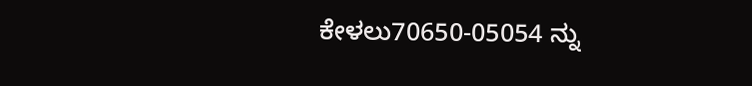ಕೇಳಲು70650-05054 ನ್ನು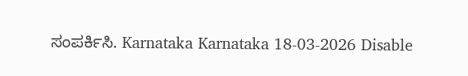ಸಂಪರ್ಕಿಸಿ. Karnataka Karnataka 18-03-2026 Disable